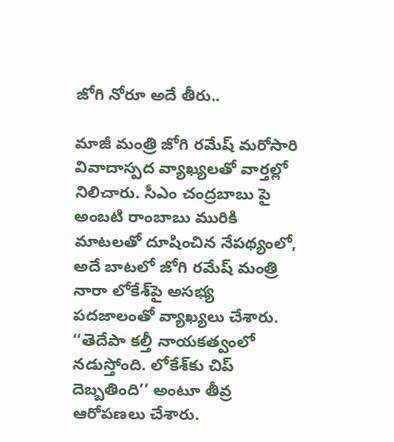జోగి నోరూ అదే తీరు..

మాజీ మంత్రి జోగి రమేష్ మరోసారి వివాదాస్పద వ్యాఖ్యలతో వార్తల్లో నిలిచారు. సీఎం చంద్రబాబు పై అంబటి రాంబాబు మురికి మాటలతో దూషించిన నేపథ్యంలో, అదే బాటలో జోగి రమేష్ మంత్రి నారా లోకేశ్‌పై అసభ్య పదజాలంతో వ్యాఖ్యలు చేశారు. ‘‘తెదేపా కల్తీ నాయకత్వంలో నడుస్తోంది. లోకేశ్‌కు చిప్ దెబ్బతింది’’ అంటూ తీవ్ర ఆరోపణలు చేశారు.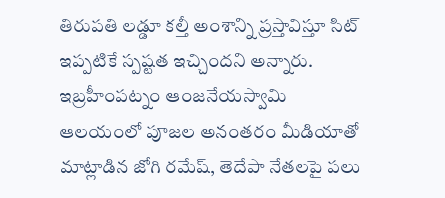తిరుపతి లడ్డూ కల్తీ అంశాన్ని ప్రస్తావిస్తూ సిట్ ఇప్పటికే స్పష్టత ఇచ్చిందని అన్నారు. ఇబ్రహీంపట్నం ఆంజనేయస్వామి ఆలయంలో పూజల అనంతరం మీడియాతో మాట్లాడిన జోగి రమేష్, తెదేపా నేతలపై పలు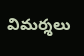విమర్శలు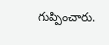గుప్పించారు.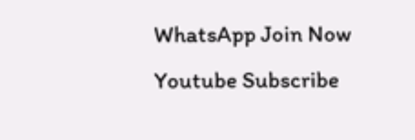WhatsApp Join Now
Youtube Subscribe